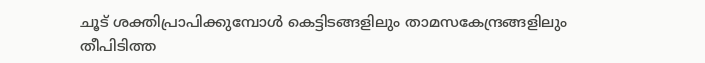ചൂട് ശക്തിപ്രാപിക്കുമ്പോൾ കെട്ടിടങ്ങളിലും താമസകേന്ദ്രങ്ങളിലും തീപിടിത്ത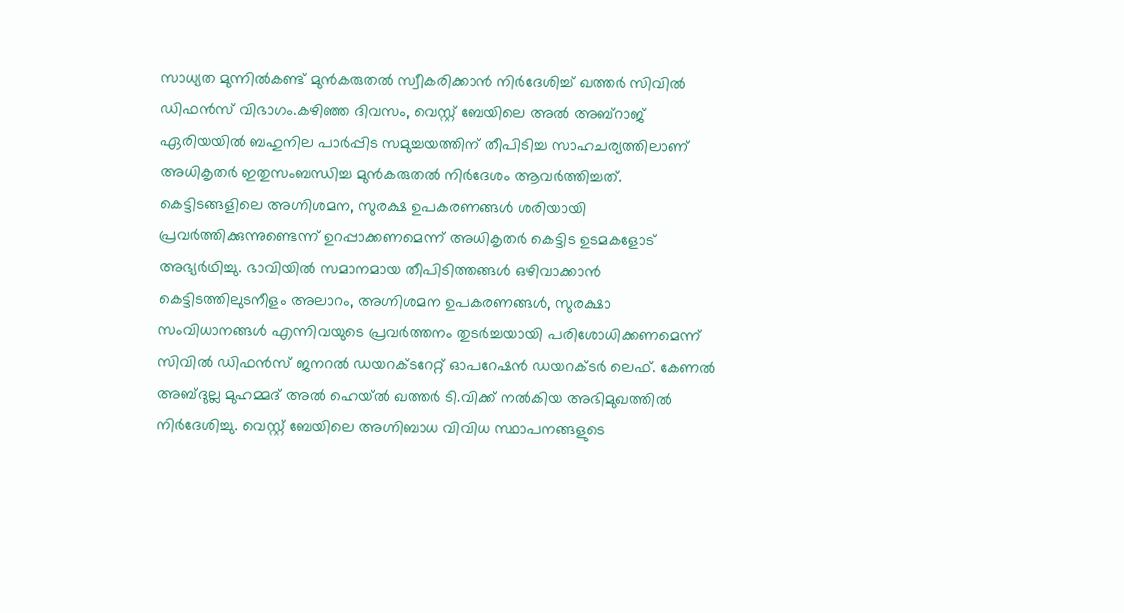സാധ്യത മുന്നിൽകണ്ട് മുൻകരുതൽ സ്വീകരിക്കാൻ നിർദേശിച്ച് ഖത്തർ സിവിൽ ഡിഫൻസ് വിഭാഗം.കഴിഞ്ഞ ദിവസം, വെസ്റ്റ് ബേയിലെ അൽ അബ്റാജ് ഏരിയയിൽ ബഹുനില പാർപ്പിട സമുച്ചയത്തിന് തീപിടിച്ച സാഹചര്യത്തിലാണ് അധികൃതർ ഇതുസംബന്ധിച്ച മുൻകരുതൽ നിർദേശം ആവർത്തിച്ചത്.
കെട്ടിടങ്ങളിലെ അഗ്നിശമന, സുരക്ഷ ഉപകരണങ്ങൾ ശരിയായി പ്രവർത്തിക്കുന്നുണ്ടെന്ന് ഉറപ്പാക്കണമെന്ന് അധികൃതർ കെട്ടിട ഉടമകളോട് അഭ്യർഥിച്ചു. ഭാവിയിൽ സമാനമായ തീപിടിത്തങ്ങൾ ഒഴിവാക്കാൻ കെട്ടിടത്തിലുടനീളം അലാറം, അഗ്നിശമന ഉപകരണങ്ങൾ, സുരക്ഷാ സംവിധാനങ്ങൾ എന്നിവയുടെ പ്രവർത്തനം തുടർച്ചയായി പരിശോധിക്കണമെന്ന് സിവിൽ ഡിഫൻസ് ജനറൽ ഡയറക്ടറേറ്റ് ഓപറേഷൻ ഡയറക്ടർ ലെഫ്. കേണൽ അബ്ദുല്ല മുഹമ്മദ് അൽ ഹെയ്ൽ ഖത്തർ ടി.വിക്ക് നൽകിയ അഭിമുഖത്തിൽ നിർദേശിച്ചു. വെസ്റ്റ് ബേയിലെ അഗ്നിബാധ വിവിധ സ്ഥാപനങ്ങളുടെ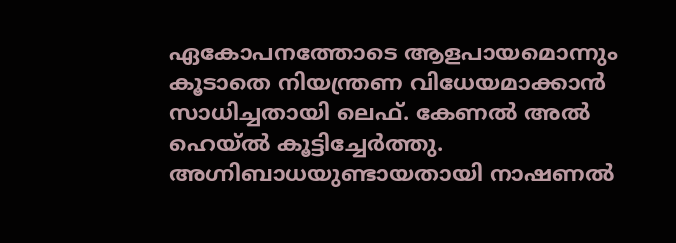ഏകോപനത്തോടെ ആളപായമൊന്നും കൂടാതെ നിയന്ത്രണ വിധേയമാക്കാൻ സാധിച്ചതായി ലെഫ്. കേണൽ അൽ ഹെയ്ൽ കൂട്ടിച്ചേർത്തു.
അഗ്നിബാധയുണ്ടായതായി നാഷണൽ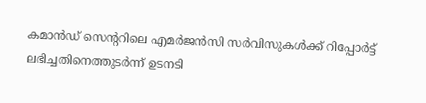കമാൻഡ് സെന്ററിലെ എമർജൻസി സർവിസുകൾക്ക് റിപ്പോർട്ട് ലഭിച്ചതിനെത്തുടർന്ന് ഉടനടി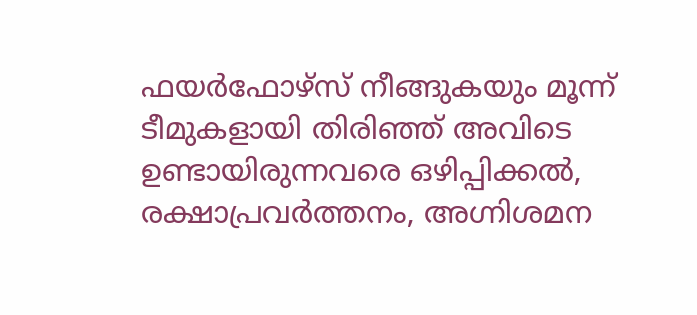ഫയർഫോഴ്സ് നീങ്ങുകയും മൂന്ന് ടീമുകളായി തിരിഞ്ഞ് അവിടെ ഉണ്ടായിരുന്നവരെ ഒഴിപ്പിക്കൽ, രക്ഷാപ്രവർത്തനം, അഗ്നിശമന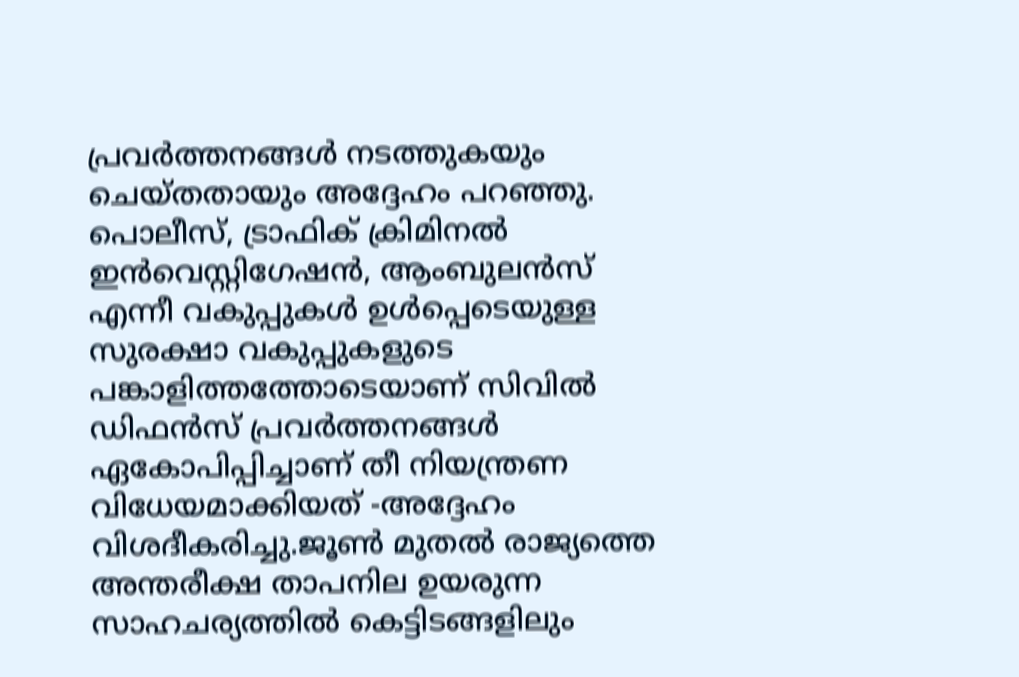പ്രവർത്തനങ്ങൾ നടത്തുകയും ചെയ്തതായും അദ്ദേഹം പറഞ്ഞു.
പൊലീസ്, ട്രാഫിക് ക്രിമിനൽ ഇൻവെസ്റ്റിഗേഷൻ, ആംബുലൻസ് എന്നീ വകുപ്പുകൾ ഉൾപ്പെടെയുള്ള സുരക്ഷാ വകുപ്പുകളുടെ പങ്കാളിത്തത്തോടെയാണ് സിവിൽ ഡിഫൻസ് പ്രവർത്തനങ്ങൾ ഏകോപിപ്പിച്ചാണ് തീ നിയന്ത്രണ വിധേയമാക്കിയത് -അദ്ദേഹം വിശദീകരിച്ചു.ജൂൺ മുതൽ രാജ്യത്തെ അന്തരീക്ഷ താപനില ഉയരുന്ന സാഹചര്യത്തിൽ കെട്ടിടങ്ങളിലും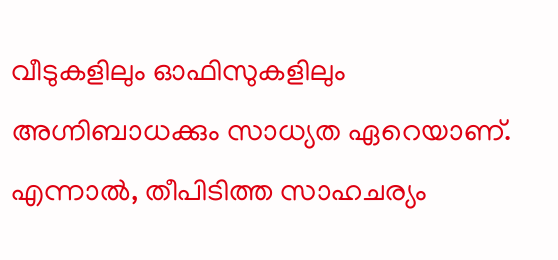വീടുകളിലും ഓഫിസുകളിലും അഗ്നിബാധക്കും സാധ്യത ഏറെയാണ്.
എന്നാൽ, തീപിടിത്ത സാഹചര്യം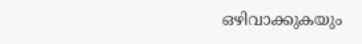ഒഴിവാക്കുകയും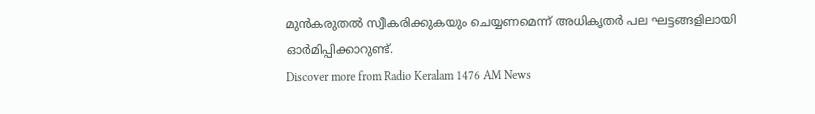മുൻകരുതൽ സ്വീകരിക്കുകയും ചെയ്യണമെന്ന് അധികൃതർ പല ഘട്ടങ്ങളിലായി ഓർമിപ്പിക്കാറുണ്ട്.
Discover more from Radio Keralam 1476 AM News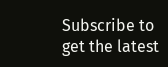Subscribe to get the latest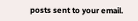posts sent to your email.